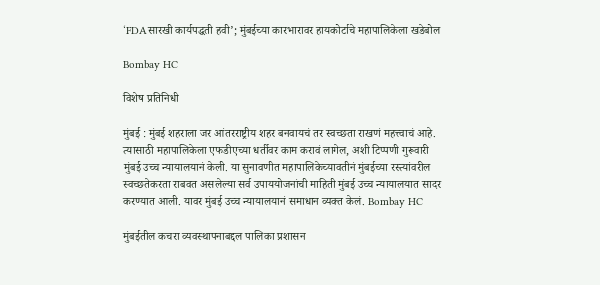‘FDAसारखी कार्यपद्धती हवी’; मुंबईच्या कारभारावर हायकोर्टाचे महापालिकेला खडेबोल

Bombay HC

विशेष प्रतिनिधी

मुंबई : मुंबई शहराला जर आंतरराष्ट्रीय शहर बनवायचं तर स्वच्छता राखणं महत्त्वाचं आहे. त्यासाठी महापालिकेला एफडीएच्या धर्तीवर काम करावं लागेल, अशी टिप्पणी गुरूवारी मुंबई उच्च न्यायालयानं केली. या सुनावणीत महापालिकेच्यावतीनं मुंबईच्या रस्त्यांवरील स्वच्छतेकरता राबवत असलेल्या सर्व उपाययोजनांची माहिती मुंबई उच्च न्यायालयात सादर करण्यात आली. यावर मुंबई उच्च न्यायालयानं समाधान व्यक्त केलं. Bombay HC

मुंबईतील कचरा व्यवस्थापनाबद्दल पालिका प्रशासन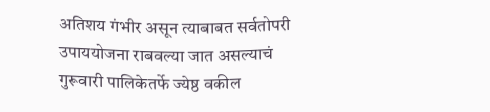अतिशय गंभीर असून त्याबाबत सर्वतोपरी उपाययोजना राबवल्या जात असल्याचं गुरूवारी पालिकेतर्फे ज्येष्ठ वकील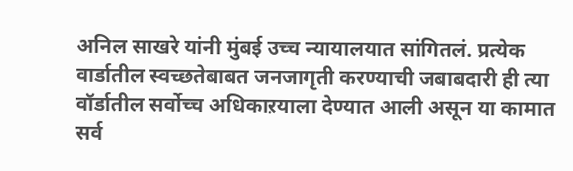अनिल साखरे यांनी मुंबई उच्च न्यायालयात सांगितलं. प्रत्येक वार्डातील स्वच्छतेबाबत जनजागृती करण्याची जबाबदारी ही त्या वॉर्डातील सर्वोच्च अधिकाऱयाला देण्यात आली असून या कामात सर्व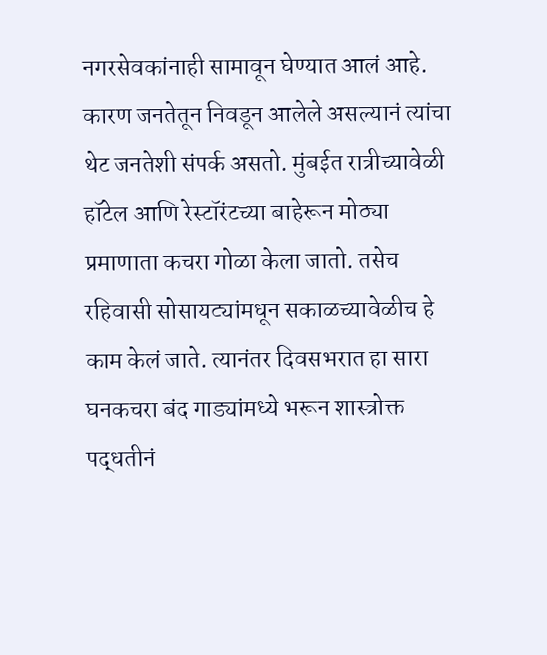नगरसेवकांनाही सामावून घेण्यात आलं आहे. कारण जनतेतून निवडून आलेले असल्यानं त्यांचा थेट जनतेशी संपर्क असतो. मुंबईत रात्रीच्यावेळी हॉटेल आणि रेस्टॉरंटच्या बाहेरून मोठ्या प्रमाणाता कचरा गोळा केला जातो. तसेच रहिवासी सोसायट्यांमधून सकाळच्यावेळीच हे काम केलं जाते. त्यानंतर दिवसभरात हा सारा घनकचरा बंद गाड्यांमध्ये भरून शास्त्रोक्त पद्धतीनं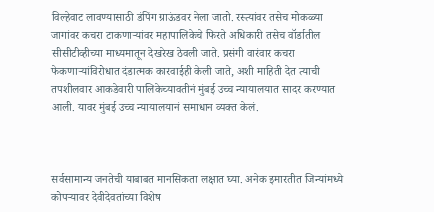विल्हेवाट लावण्यासाठी डंपिंग ग्राऊंडवर नेला जातो. रस्त्यांवर तसेच मोकळ्या जागांवर कचरा टाकणाऱ्यांवर महापालिकेचे फिरते अधिकारी तसेच वॉर्डातील सीसीटीव्हीच्या माध्यमातून देखरेख ठेवली जाते. प्रसंगी वारंवार कचरा फेकणाऱ्यांविरोधात दंडात्मक कारवाईही केली जाते, अशी माहिती देत त्याची तपशीलवार आकडेवारी पालिकेच्यावतीनं मुंबई उच्च न्यायालयात सादर करण्यात आली. यावर मुंबई उच्च न्यायालयानं समाधान व्यक्त केलं.



सर्वसामान्य जनतेची याबाबत मानसिकता लक्षात घ्या. अनेक इमारतीत जिन्यांमध्ये कोपऱ्यावर देवीदेवतांच्या विशेष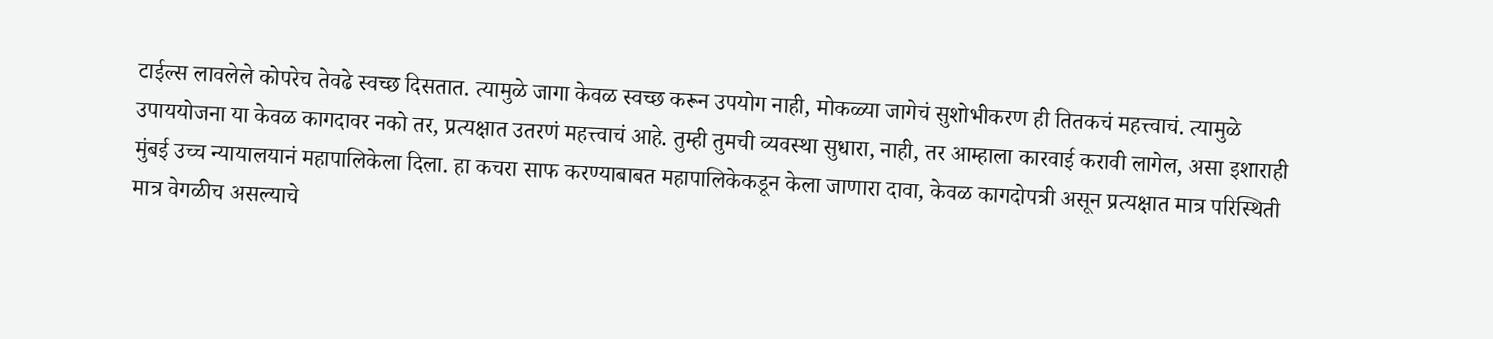टाईल्स लावलेले कोपरेच तेवढे स्वच्छ दिसतात. त्यामुळे जागा केवळ स्वच्छ करून उपयोग नाही, मोकळ्या जागेचं सुशोभीकरण ही तितकचं महत्त्वाचं. त्यामुळे उपाययोजना या केवळ कागदावर नको तर, प्रत्यक्षात उतरणं महत्त्वाचं आहे. तुम्ही तुमची व्यवस्था सुधारा, नाही, तर आम्हाला कारवाई करावी लागेल, असा इशाराही मुंबई उच्च न्यायालयानं महापालिकेला दिला. हा कचरा साफ करण्याबाबत महापालिकेकडून केला जाणारा दावा, केवळ कागदोपत्री असून प्रत्यक्षात मात्र परिस्थिती मात्र वेगळीच असल्याचे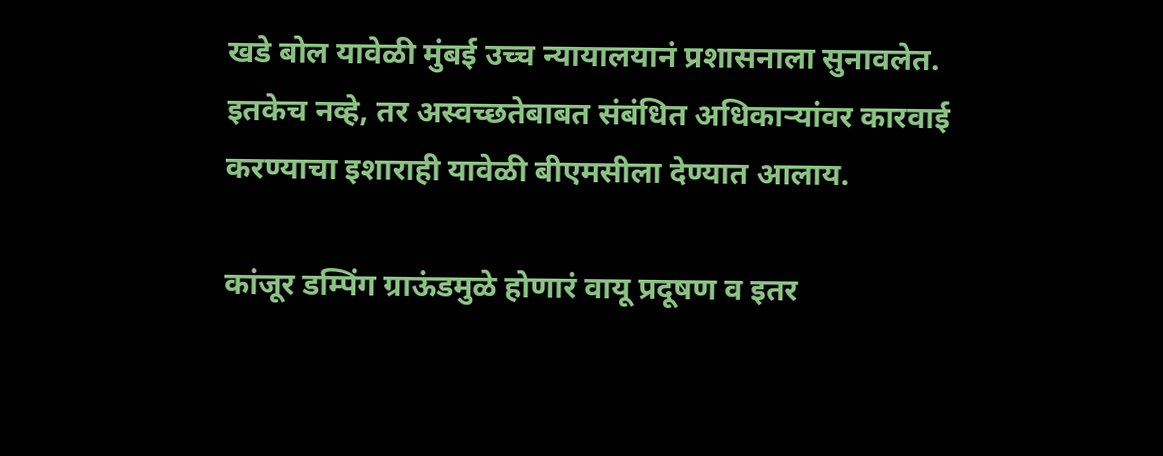खडे बोल यावेळी मुंबई उच्च न्यायालयानं प्रशासनाला सुनावलेत. इतकेच नव्हे, तर अस्वच्छतेबाबत संबंधित अधिकाऱ्यांवर कारवाई करण्याचा इशाराही यावेळी बीएमसीला देण्यात आलाय.

कांजूर डम्पिंग ग्राऊंडमुळे होणारं वायू प्रदूषण व इतर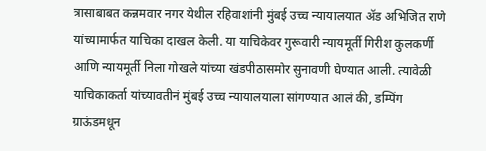त्रासाबाबत कन्नमवार नगर येथील रहिवाशांनी मुंबई उच्च न्यायालयात ॲड अभिजित राणे यांच्यामार्फत याचिका दाखल केली. या याचिकेवर गुरूवारी न्यायमूर्ती गिरीश कुलकर्णी आणि न्यायमूर्ती निला गोखले यांच्या खंडपीठासमोर सुनावणी घेण्यात आली. त्यावेळी याचिकाकर्ता यांच्यावतीनं मुंबई उच्च न्यायालयाला सांगण्यात आलं की, डम्पिंग ग्राऊंडमधून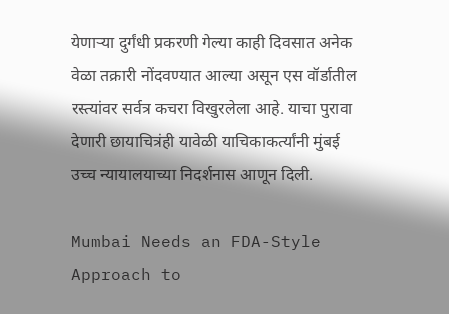येणाऱ्या दुर्गंधी प्रकरणी गेल्या काही दिवसात अनेक वेळा तक्रारी नोंदवण्यात आल्या असून एस वॉर्डातील रस्त्यांवर सर्वत्र कचरा विखुरलेला आहे. याचा पुरावा देणारी छायाचित्रंही यावेळी याचिकाकर्त्यांनी मुंबई उच्च न्यायालयाच्या निदर्शनास आणून दिली.

Mumbai Needs an FDA-Style Approach to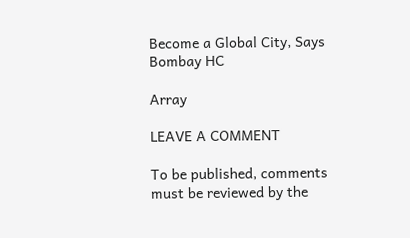Become a Global City, Says Bombay HC

Array

LEAVE A COMMENT

To be published, comments must be reviewed by the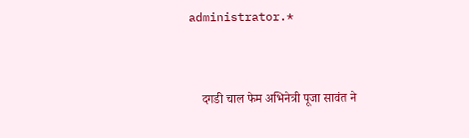administrator.*



    दगडी चाल फेम अभिनेत्री पूजा सावंत ने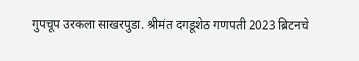गुपचूप उरकला साखरपुडा. श्रीमंत दगडूशेठ गणपती 2023 ब्रिटनचे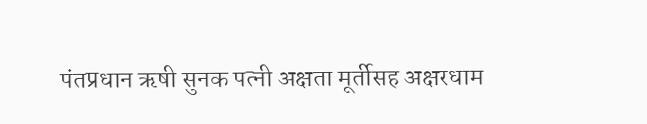पंतप्रधान ऋषी सुनक पत्नी अक्षता मूर्तीसह अक्षरधाम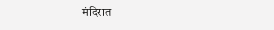मंदिरात